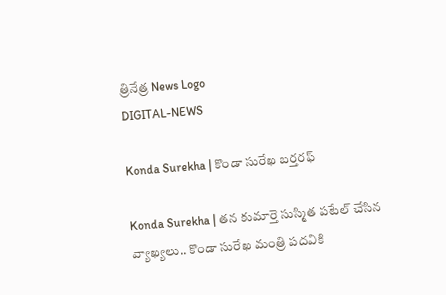త్రినేత్ర News Logo
DIGITAL-NEWS

Konda Surekha | కొండా సురేఖ బ‌ర్త‌ర‌ఫ్‌

Konda Surekha | త‌న కుమార్తె సుస్మిత ప‌టేల్ చేసిన వ్యాఖ్య‌లు.. కొండా సురేఖ మంత్రి ప‌ద‌వికి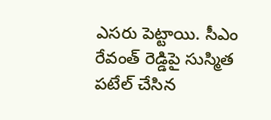ఎస‌రు పెట్టాయి. సీఎం రేవంత్ రెడ్డిపై సుస్మిత ప‌టేల్ చేసిన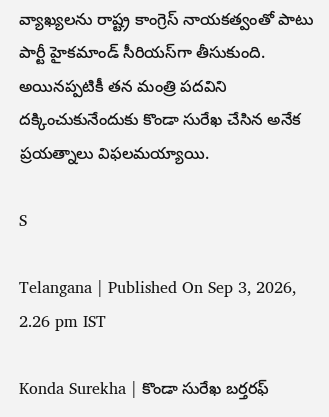వ్యాఖ్య‌ల‌ను రాష్ట్ర కాంగ్రెస్ నాయ‌క‌త్వంతో పాటు పార్టీ హైక‌మాండ్ సీరియ‌స్‌గా తీసుకుంది. అయిన‌ప్ప‌టికీ త‌న మంత్రి ప‌ద‌విని ద‌క్కించుకునేందుకు కొండా సురేఖ చేసిన అనేక ప్ర‌య‌త్నాలు విఫ‌ల‌మ‌య్యాయి.

S

Telangana | Published On Sep 3, 2026, 2.26 pm IST

Konda Surekha | కొండా సురేఖ బ‌ర్త‌ర‌ఫ్‌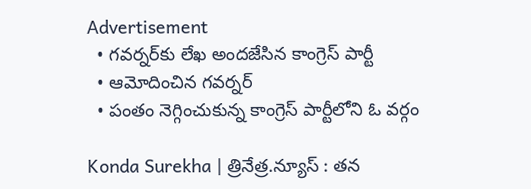Advertisement
  • గ‌వ‌ర్న‌ర్‌కు లేఖ అంద‌జేసిన కాంగ్రెస్ పార్టీ
  • ఆమోదించిన గ‌వ‌ర్న‌ర్
  • పంతం నెగ్గించుకున్న కాంగ్రెస్ పార్టీలోని ఓ వ‌ర్గం

Konda Surekha | త్రినేత్ర‌.న్యూస్ : త‌న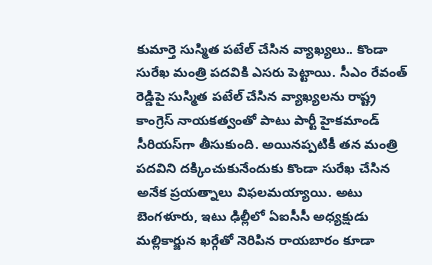కుమార్తె సుస్మిత ప‌టేల్ చేసిన వ్యాఖ్య‌లు.. కొండా సురేఖ మంత్రి ప‌ద‌వికి ఎస‌రు పెట్టాయి. సీఎం రేవంత్ రెడ్డిపై సుస్మిత ప‌టేల్ చేసిన వ్యాఖ్య‌ల‌ను రాష్ట్ర కాంగ్రెస్ నాయ‌క‌త్వంతో పాటు పార్టీ హైక‌మాండ్ సీరియ‌స్‌గా తీసుకుంది. అయిన‌ప్ప‌టికీ త‌న మంత్రి ప‌ద‌విని ద‌క్కించుకునేందుకు కొండా సురేఖ చేసిన అనేక ప్ర‌య‌త్నాలు విఫ‌ల‌మ‌య్యాయి. అటు బెంగ‌ళూరు, ఇటు ఢిల్లీలో ఏఐసీసీ అధ్య‌క్షుడు మ‌ల్లికార్జున ఖ‌ర్గేతో నెరిపిన రాయ‌బారం కూడా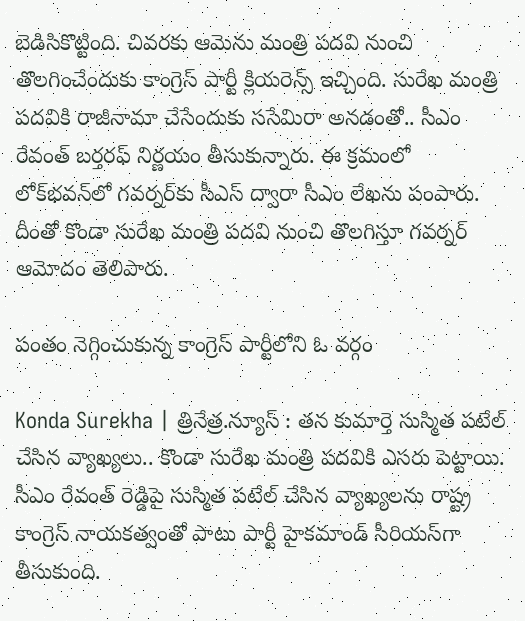బెడిసికొట్టింది. చివ‌ర‌కు ఆమెను మంత్రి ప‌ద‌వి నుంచి తొల‌గించేందుకు కాంగ్రెస్ పార్టీ క్లియ‌రెన్స్ ఇచ్చింది. సురేఖ మంత్రి ప‌ద‌వికి రాజీనామా చేసేందుకు ససేమిరా అన‌డంతో.. సీఎం రేవంత్ బ‌ర్త‌ర‌ఫ్ నిర్ణ‌యం తీసుకున్నారు. ఈ క్ర‌మంలో లోక్‌భ‌వ‌న్‌లో గ‌వ‌ర్న‌ర్‌కు సీఎస్ ద్వారా సీఎం లేఖ‌ను పంపారు. దీంతో కొండా సురేఖ మంత్రి ప‌ద‌వి నుంచి తొల‌గిస్తూ గ‌వ‌ర్న‌ర్ ఆమోదం తెలిపారు.

పంతం నెగ్గించుకున్న కాంగ్రెస్ పార్టీలోని ఓ వ‌ర్గం

Konda Surekha | త్రినేత్ర‌.న్యూస్ : త‌న కుమార్తె సుస్మిత ప‌టేల్ చేసిన వ్యాఖ్య‌లు.. కొండా సురేఖ మంత్రి ప‌ద‌వికి ఎస‌రు పెట్టాయి. సీఎం రేవంత్ రెడ్డిపై సుస్మిత ప‌టేల్ చేసిన వ్యాఖ్య‌ల‌ను రాష్ట్ర కాంగ్రెస్ నాయ‌క‌త్వంతో పాటు పార్టీ హైక‌మాండ్ సీరియ‌స్‌గా తీసుకుంది.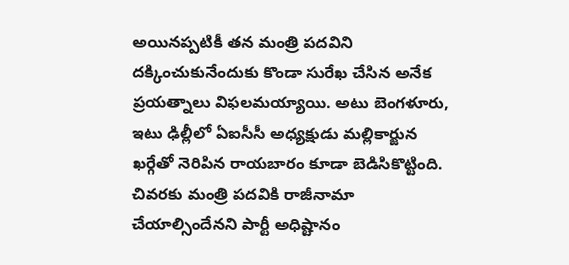అయిన‌ప్ప‌టికీ త‌న మంత్రి ప‌ద‌విని ద‌క్కించుకునేందుకు కొండా సురేఖ చేసిన అనేక ప్ర‌య‌త్నాలు విఫ‌ల‌మ‌య్యాయి. అటు బెంగ‌ళూరు, ఇటు ఢిల్లీలో ఏఐసీసీ అధ్య‌క్షుడు మ‌ల్లికార్జున ఖ‌ర్గేతో నెరిపిన రాయ‌బారం కూడా బెడిసికొట్టింది. చివ‌ర‌కు మంత్రి ప‌ద‌వికి రాజీనామా చేయాల్సిందేన‌ని పార్టీ అధిష్టానం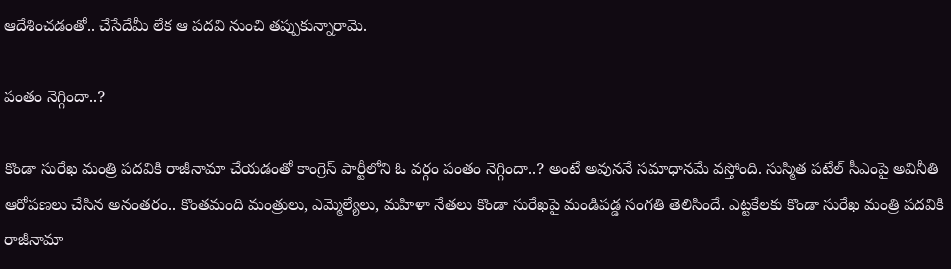ఆదేశించ‌డంతో.. చేసేదేమీ లేక ఆ ప‌ద‌వి నుంచి త‌ప్పుకున్నారామె.

పంతం నెగ్గిందా..?

కొండా సురేఖ మంత్రి ప‌ద‌వికి రాజీనామా చేయ‌డంతో కాంగ్రెస్ పార్టీలోని ఓ వ‌ర్గం పంతం నెగ్గిందా..? అంటే అవున‌నే స‌మాధాన‌మే వ‌స్తోంది. సుస్మిత ప‌టేల్ సీఎంపై అవినీతి ఆరోప‌ణ‌లు చేసిన అనంత‌రం.. కొంత‌మంది మంత్రులు, ఎమ్మెల్యేలు, మ‌హిళా నేత‌లు కొండా సురేఖ‌పై మండిప‌డ్డ సంగ‌తి తెలిసిందే. ఎట్ట‌కేల‌కు కొండా సురేఖ మంత్రి ప‌ద‌వికి రాజీనామా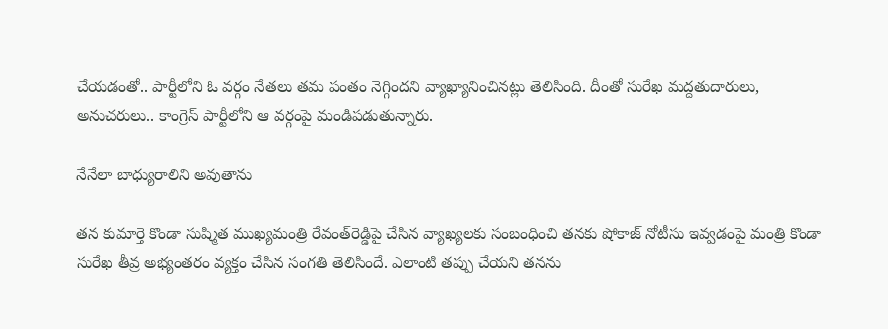చేయ‌డంతో.. పార్టీలోని ఓ వ‌ర్గం నేత‌లు త‌మ పంతం నెగ్గింద‌ని వ్యాఖ్యానించిన‌ట్లు తెలిసింది. దీంతో సురేఖ మ‌ద్ద‌తుదారులు, అనుచ‌రులు.. కాంగ్రెస్ పార్టీలోని ఆ వ‌ర్గంపై మండిప‌డుతున్నారు.

నేనేలా బాధ్యురాలిని అవుతాను

తన కుమార్తె కొండా సుష్మిత ముఖ్యమంత్రి రేవంత్‌రెడ్డిపై చేసిన వ్యాఖ్యలకు సంబంధించి తనకు షోకాజ్‌ నోటీసు ఇవ్వడంపై మంత్రి కొండా సురేఖ తీవ్ర అభ్యంతరం వ్యక్తం చేసిన సంగ‌తి తెలిసిందే. ఎలాంటి తప్పు చేయని తనను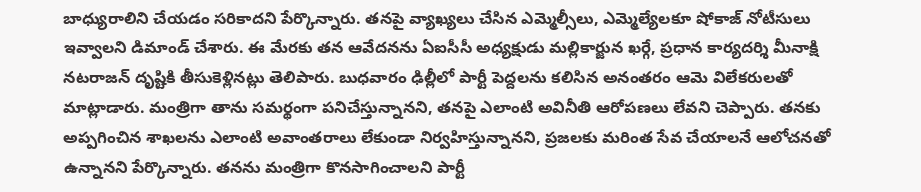బాధ్యురాలిని చేయడం సరికాదని పేర్కొన్నారు. తనపై వ్యాఖ్యలు చేసిన ఎమ్మెల్సీలు, ఎమ్మెల్యేలకూ షోకాజ్‌ నోటీసులు ఇవ్వాలని డిమాండ్ చేశారు. ఈ మేరకు తన ఆవేదనను ఏఐసీసీ అధ్యక్షుడు మల్లికార్జున ఖర్గే, ప్రధాన కార్యదర్శి మీనాక్షి నటరాజన్‌ దృష్టికి తీసుకెళ్లినట్లు తెలిపారు. బుధవారం ఢిల్లీలో పార్టీ పెద్దలను కలిసిన అనంతరం ఆమె విలేకరులతో మాట్లాడారు. మంత్రిగా తాను సమర్థంగా పనిచేస్తున్నానని, తనపై ఎలాంటి అవినీతి ఆరోపణలు లేవని చెప్పారు. తనకు అప్పగించిన శాఖలను ఎలాంటి అవాంతరాలు లేకుండా నిర్వహిస్తున్నానని, ప్రజలకు మరింత సేవ చేయాలనే ఆలోచనతో ఉన్నానని పేర్కొన్నారు. తనను మంత్రిగా కొనసాగించాలని పార్టీ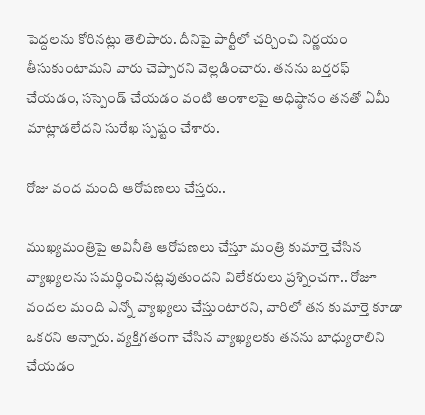పెద్దలను కోరినట్లు తెలిపారు. దీనిపై పార్టీలో చర్చించి నిర్ణయం తీసుకుంటామని వారు చెప్పారని వెల్లడించారు. తనను బర్తరఫ్‌ చేయడం, సస్పెండ్‌ చేయడం వంటి అంశాలపై అధిష్ఠానం తనతో ఏమీ మాట్లాడలేదని సురేఖ స్పష్టం చేశారు.

రోజు వంద మంది ఆరోప‌ణ‌లు చేస్త‌రు..

ముఖ్యమంత్రిపై అవినీతి ఆరోపణలు చేస్తూ మంత్రి కుమార్తె చేసిన వ్యాఖ్యలను సమర్థించినట్లవుతుందని విలేకరులు ప్రశ్నించగా.. రోజూ వందల మంది ఎన్నో వ్యాఖ్యలు చేస్తుంటారని, వారిలో తన కుమార్తె కూడా ఒకరని అన్నారు. వ్యక్తిగతంగా చేసిన వ్యాఖ్యలకు తనను బాధ్యురాలిని చేయడం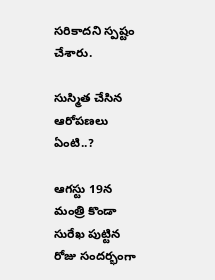సరికాదని స్పష్టం చేశారు.

సుస్మిత చేసిన ఆరోప‌ణలు ఏంటి..?

ఆగ‌స్టు 19న మంత్రి కొండా సురేఖ పుట్టిన రోజు సంద‌ర్భంగా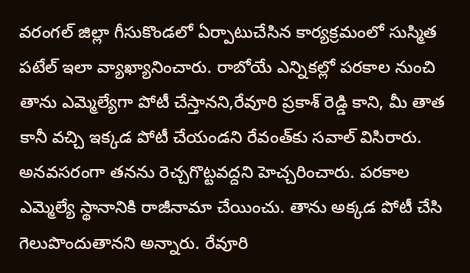వరంగల్‌ జిల్లా గీసుకొండలో ఏర్పాటుచేసిన కార్యక్రమంలో సుస్మిత ప‌టేల్ ఇలా వ్యాఖ్యానించారు. రాబోయే ఎన్నికల్లో పరకాల నుంచి తాను ఎమ్మెల్యేగా పోటీ చేస్తానని,రేవూరి ప్రకాశ్ రెడ్డి కాని, మీ తాత కానీ వచ్చి ఇక్కడ పోటీ చేయండని రేవంత్‌కు సవాల్ విసిరారు. అనవసరంగా తనను రెచ్చగొట్టవద్దని హెచ్చరించారు. పరకాల ఎమ్మెల్యే స్థానానికి రాజీనామా చేయించు. తాను అక్కడ పోటీ చేసి గెలుపొందుతానని అన్నారు. రేవూరి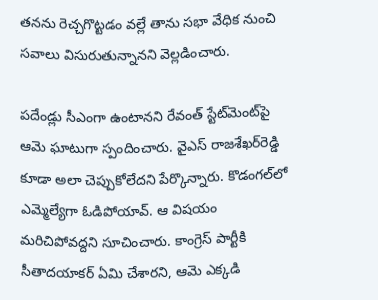తనను రెచ్చగొట్టడం వల్లే తాను సభా వేధిక నుంచి సవాలు విసురుతున్నానని వెల్లడించారు.

ప‌దేండ్లు సీఎంగా ఉంటాన‌ని రేవంత్‌ స్టేట్‌మెంట్‌పై ఆమె ఘాటుగా స్పందించారు. వైఎస్ రాజ‌శేఖ‌ర్‌రెడ్డి కూడా అలా చెప్పుకోలేదని పేర్కొన్నారు. కొడంగ‌ల్‌లో ఎమ్మెల్యేగా ఓడిపోయావ్‌. ఆ విష‌యం మ‌రిచిపోవ‌ద్దని సూచించారు. కాంగ్రెస్‌ పార్టీకి సీతాద‌యాక‌ర్ ఏమి చేశారని, ఆమె ఎక్కడి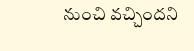నుంచి వ‌చ్చిందని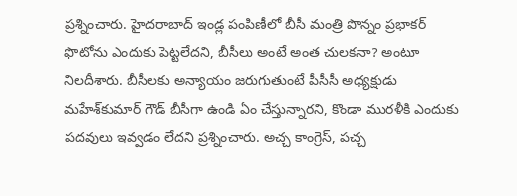ప్రశ్నించారు. హైద‌రాబాద్ ఇండ్ల పంపిణీలో బీసీ మంత్రి పొన్నం ప్రభాక‌ర్ ఫొటోను ఎందుకు పెట్టలేదని, బీసీలు అంటే అంత చుల‌క‌నా? అంటూ నిలదీశారు. బీసీల‌కు అన్యాయం జ‌రుగుతుంటే పీసీసీ అధ్యక్షుడు మ‌హేశ్‌కుమార్ గౌడ్ బీసీగా ఉండి ఏం చేస్తున్నారని, కొండా ముర‌ళీకి ఎందుకు ప‌ద‌వులు ఇవ్వడం లేదని ప్రశ్నించారు. అచ్చ కాంగ్రెస్, ప‌చ్చ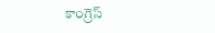కాంగ్రెస్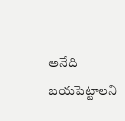అనేది బ‌య‌పెట్టాలని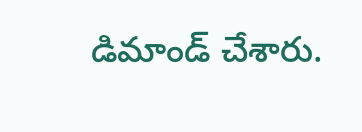డిమాండ్‌ చేశారు.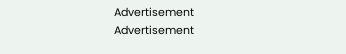Advertisement
Advertisement